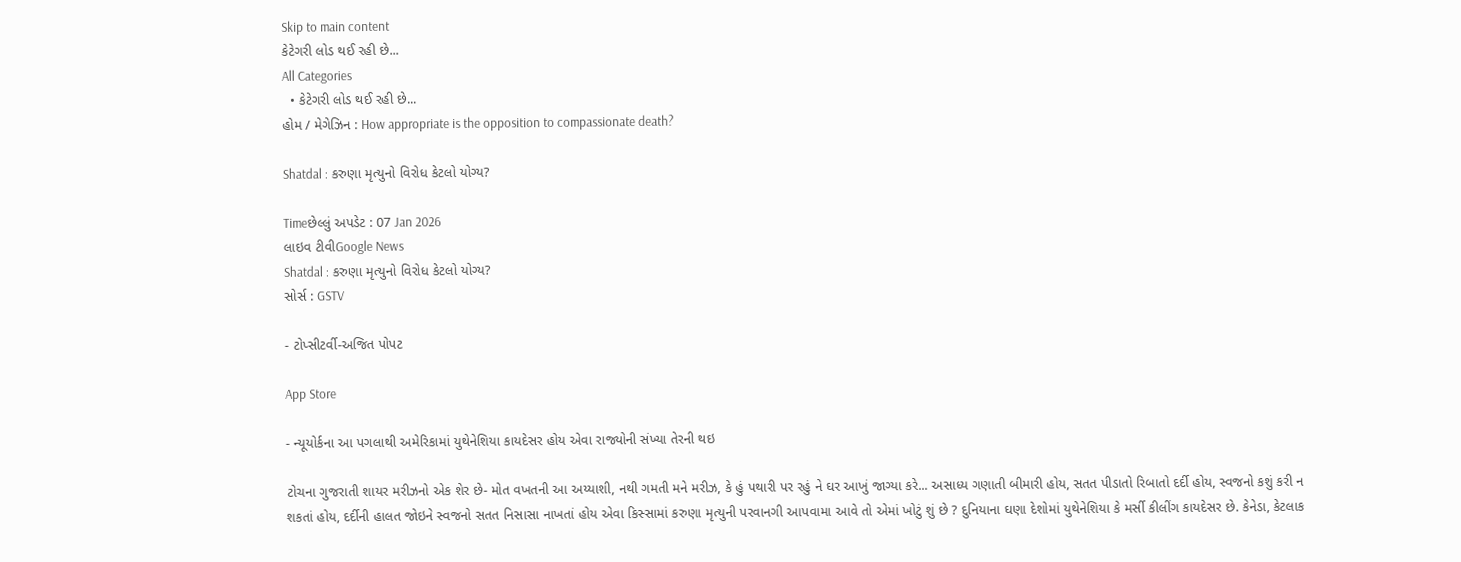Skip to main content
કેટેગરી લોડ થઈ રહી છે...
All Categories
  • કેટેગરી લોડ થઈ રહી છે...
હોમ / મેગેઝિન : How appropriate is the opposition to compassionate death?

Shatdal : કરુણા મૃત્યુનો વિરોધ કેટલો યોગ્ય?

Timeછેલ્લું અપડેટ : 07 Jan 2026
લાઇવ ટીવીGoogle News
Shatdal : કરુણા મૃત્યુનો વિરોધ કેટલો યોગ્ય?
સોર્સ : GSTV

- ટોપ્સીટર્વી-અજિત પોપટ

App Store

- ન્યૂયોર્કના આ પગલાથી અમેરિકામાં યુથેનેશિયા કાયદેસર હોય એવા રાજ્યોની સંખ્યા તેરની થઇ

ટોચના ગુજરાતી શાયર મરીઝનો એક શેર છે- મોત વખતની આ અય્યાશી, નથી ગમતી મને મરીઝ, કે હું પથારી પર રહું ને ઘર આખું જાગ્યા કરે... અસાધ્ય ગણાતી બીમારી હોય, સતત પીડાતો રિબાતો દર્દી હોય, સ્વજનો કશું કરી ન શકતાં હોય, દર્દીની હાલત જોઇને સ્વજનો સતત નિસાસા નાખતાં હોય એવા કિસ્સામાં કરુણા મૃત્યુની પરવાનગી આપવામા આવે તો એમાં ખોટું શું છે ? દુનિયાના ઘણા દેશોમાં યુથેનેશિયા કે મર્સી કીલીંગ કાયદેસર છે. કેનેડા, કેટલાક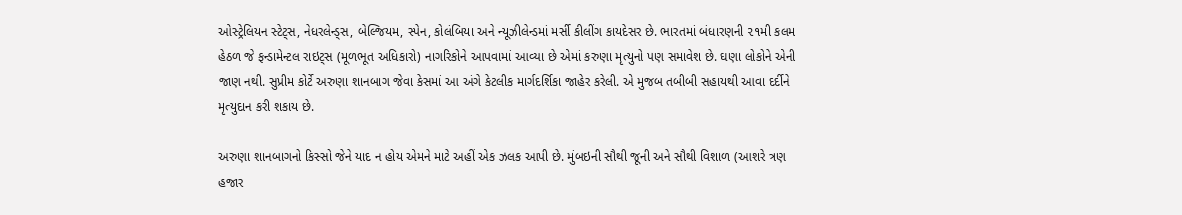ઓસ્ટ્રેલિયન સ્ટેટ્સ, નેધરલેન્ડ્સ, બેલ્જિયમ, સ્પેન, કોલંબિયા અને ન્યૂઝીલેન્ડમાં મર્સી કીલીંગ કાયદેસર છે. ભારતમાં બંધારણની ૨૧મી કલમ હેઠળ જે ફન્ડામેન્ટલ રાઇટ્સ (મૂળભૂત અધિકારો) નાગરિકોને આપવામાં આવ્યા છે એમાં કરુણા મૃત્યુનો પણ સમાવેશ છે. ઘણા લોકોને એની જાણ નથી. સુપ્રીમ કોર્ટે અરુણા શાનબાગ જેવા કેસમાં આ અંગે કેટલીક માર્ગદર્શિકા જાહેર કરેલી. એ મુજબ તબીબી સહાયથી આવા દર્દીને મૃત્યુદાન કરી શકાય છે.

અરુણા શાનબાગનો કિસ્સો જેને યાદ ન હોય એમને માટે અહીં એક ઝલક આપી છે. મુંબઇની સૌથી જૂની અને સૌથી વિશાળ (આશરે ત્રણ હજાર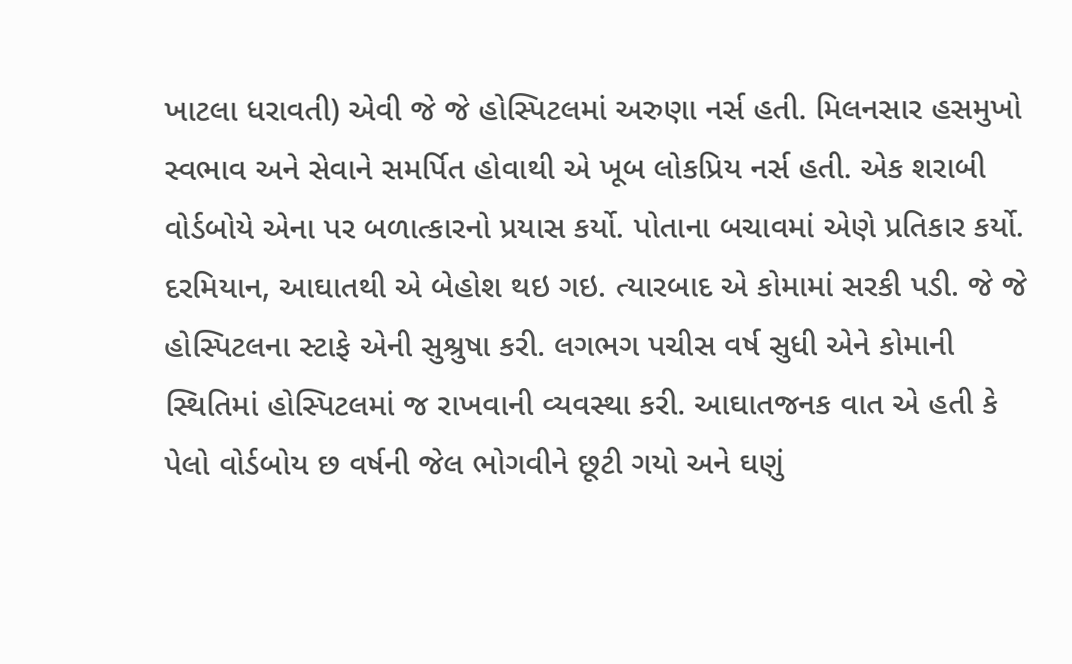ખાટલા ધરાવતી) એવી જે જે હોસ્પિટલમાં અરુણા નર્સ હતી. મિલનસાર હસમુખો સ્વભાવ અને સેવાને સમર્પિત હોવાથી એ ખૂબ લોકપ્રિય નર્સ હતી. એક શરાબી વોર્ડબોયે એના પર બળાત્કારનો પ્રયાસ કર્યો. પોતાના બચાવમાં એણે પ્રતિકાર કર્યો. દરમિયાન, આઘાતથી એ બેહોશ થઇ ગઇ. ત્યારબાદ એ કોમામાં સરકી પડી. જે જે હોસ્પિટલના સ્ટાફે એની સુશ્રુષા કરી. લગભગ પચીસ વર્ષ સુધી એને કોમાની સ્થિતિમાં હોસ્પિટલમાં જ રાખવાની વ્યવસ્થા કરી. આઘાતજનક વાત એ હતી કે પેલો વોર્ડબોય છ વર્ષની જેલ ભોગવીને છૂટી ગયો અને ઘણું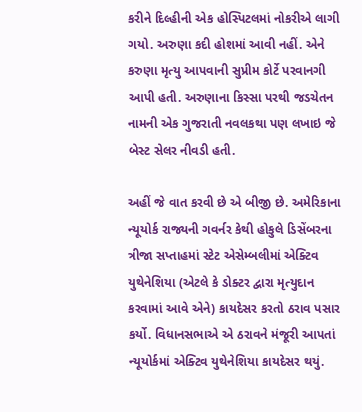કરીને દિલ્હીની એક હોસ્પિટલમાં નોકરીએ લાગી ગયો. અરુણા કદી હોશમાં આવી નહીં. એને કરુણા મૃત્યુ આપવાની સુપ્રીમ કોર્ટે પરવાનગી આપી હતી. અરુણાના કિસ્સા પરથી જડચેતન નામની એક ગુજરાતી નવલકથા પણ લખાઇ જે બેસ્ટ સેલર નીવડી હતી.

અહીં જે વાત કરવી છે એ બીજી છે. અમેરિકાના ન્યૂયોર્ક રાજ્યની ગવર્નર કેથી હોકુલે ડિસેંબરના ત્રીજા સપ્તાહમાં સ્ટેટ એસેમ્બલીમાં એક્ટિવ યુથેનેશિયા (એટલે કે ડોક્ટર દ્વારા મૃત્યુદાન કરવામાં આવે એને) કાયદેસર કરતો ઠરાવ પસાર કર્યો. વિધાનસભાએ એ ઠરાવને મંજૂરી આપતાં ન્યૂયોર્કમાં એક્ટિવ યુથેનેશિયા કાયદેસર થયું.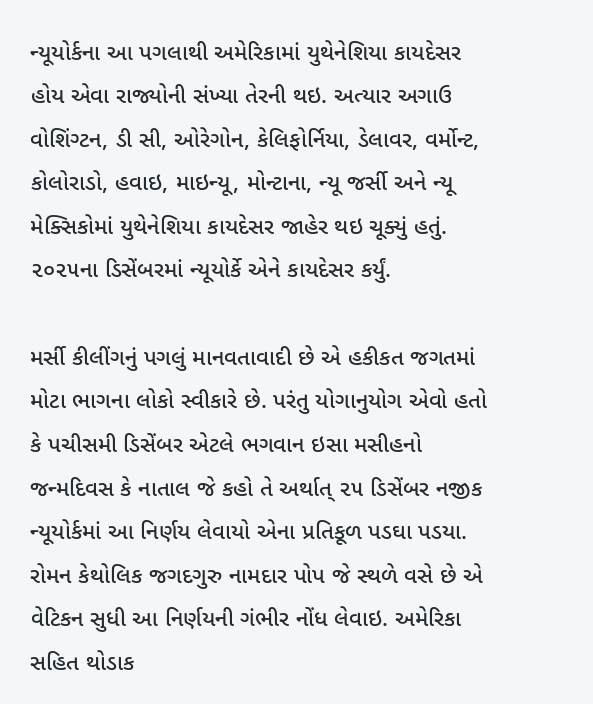ન્યૂયોર્કના આ પગલાથી અમેરિકામાં યુથેનેશિયા કાયદેસર હોય એવા રાજ્યોની સંખ્યા તેરની થઇ. અત્યાર અગાઉ વોશિંગ્ટન, ડી સી, ઓરેગોન, કેલિફોર્નિયા, ડેલાવર, વર્મોન્ટ, કોલોરાડો, હવાઇ, માઇન્યૂ, મોન્ટાના, ન્યૂ જર્સી અને ન્યૂ મેક્સિકોમાં યુથેનેશિયા કાયદેસર જાહેર થઇ ચૂક્યું હતું. ૨૦૨૫ના ડિસેંબરમાં ન્યૂયોર્કે એને કાયદેસર કર્યું.

મર્સી કીલીંગનું પગલું માનવતાવાદી છે એ હકીકત જગતમાં મોટા ભાગના લોકો સ્વીકારે છે. પરંતુ યોગાનુયોગ એવો હતો કે પચીસમી ડિસેંબર એટલે ભગવાન ઇસા મસીહનો જન્મદિવસ કે નાતાલ જે કહો તે અર્થાત્ ૨૫ ડિસેંબર નજીક ન્યૂયોર્કમાં આ નિર્ણય લેવાયો એના પ્રતિકૂળ પડઘા પડયા. રોમન કેથોલિક જગદગુરુ નામદાર પોપ જે સ્થળે વસે છે એ વેટિકન સુધી આ નિર્ણયની ગંભીર નોંધ લેવાઇ. અમેરિકા સહિત થોડાક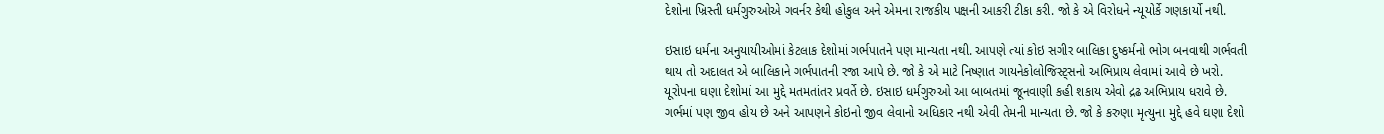દેશોના ખ્રિસ્તી ધર્મગુરુઓએ ગવર્નર કેથી હોકુલ અને એમના રાજકીય પક્ષની આકરી ટીકા કરી. જો કે એ વિરોધને ન્યૂયોર્કે ગણકાર્યો નથી.

ઇસાઇ ધર્મના અનુયાયીઓમાં કેટલાક દેશોમાં ગર્ભપાતને પણ માન્યતા નથી. આપણે ત્યાં કોઇ સગીર બાલિકા દુષ્કર્મનો ભોગ બનવાથી ગર્ભવતી થાય તો અદાલત એ બાલિકાને ગર્ભપાતની રજા આપે છે. જો કે એ માટે નિષ્ણાત ગાયનેકોલોજિસ્ટ્સનો અભિપ્રાય લેવામાં આવે છે ખરો. યૂરોપના ઘણા દેશોમાં આ મુદ્દે મતમતાંતર પ્રવર્તે છે. ઇસાઇ ધર્મગુરુઓ આ બાબતમાં જૂનવાણી કહી શકાય એવો દ્રઢ અભિપ્રાય ધરાવે છે. ગર્ભમાં પણ જીવ હોય છે અને આપણને કોઇનો જીવ લેવાનો અધિકાર નથી એવી તેમની માન્યતા છે. જો કે કરુણા મૃત્યુના મુદ્દે હવે ઘણા દેશો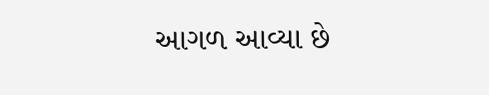આગળ આવ્યા છે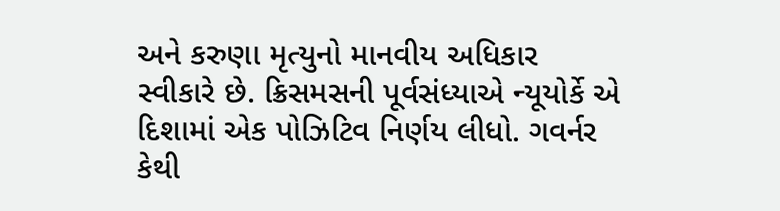અને કરુણા મૃત્યુનો માનવીય અધિકાર સ્વીકારે છે. ક્રિસમસની પૂર્વસંધ્યાએ ન્યૂયોર્કે એ દિશામાં એક પોઝિટિવ નિર્ણય લીધો. ગવર્નર કેથી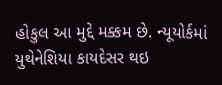હોકુલ આ મુદ્દે મક્કમ છે. ન્યૂયોર્કમાં યુથેનેશિયા કાયદેસર થઇ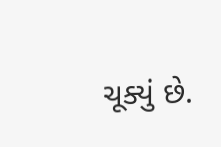ચૂક્યું છે.